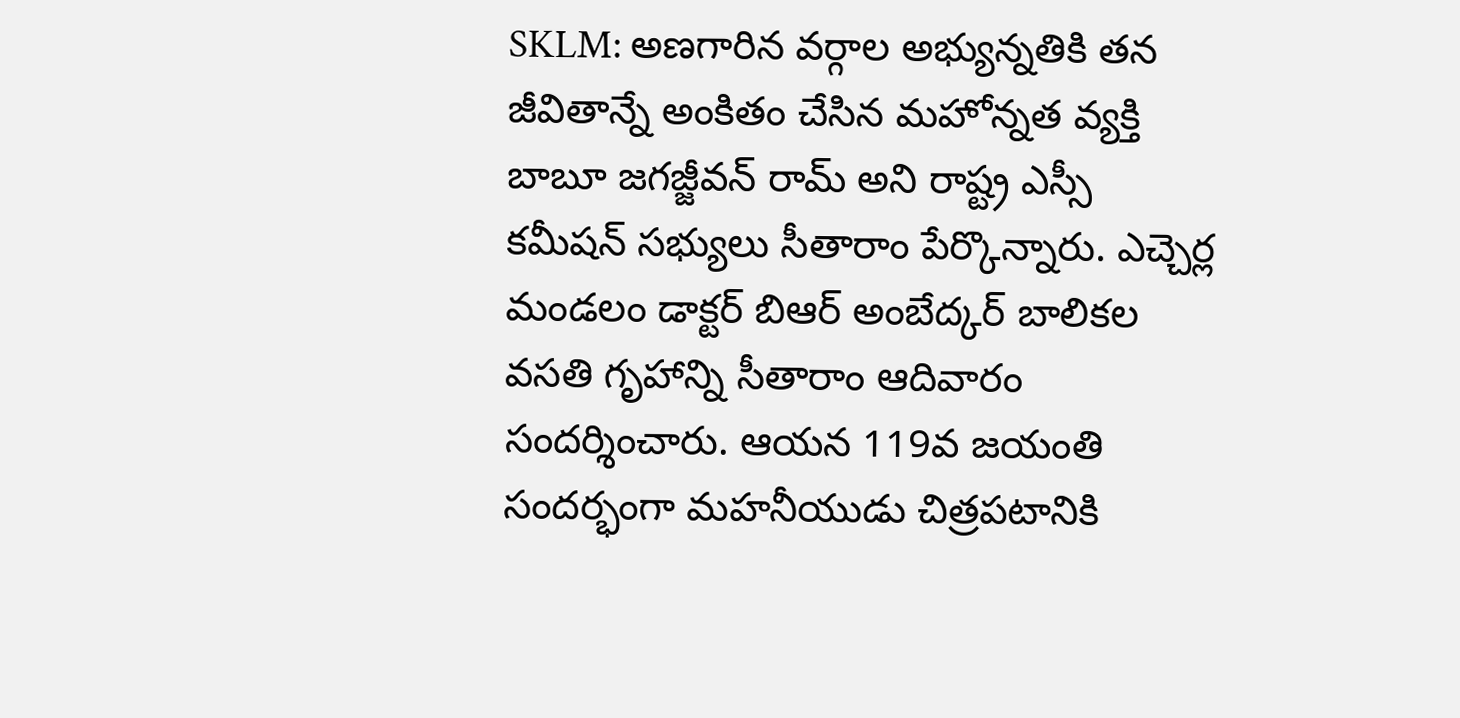SKLM: అణగారిన వర్గాల అభ్యున్నతికి తన జీవితాన్నే అంకితం చేసిన మహోన్నత వ్యక్తి బాబూ జగజ్జీవన్ రామ్ అని రాష్ట్ర ఎస్సీ కమీషన్ సభ్యులు సీతారాం పేర్కొన్నారు. ఎచ్చెర్ల మండలం డాక్టర్ బిఆర్ అంబేద్కర్ బాలికల వసతి గృహాన్ని సీతారాం ఆదివారం సందర్శించారు. ఆయన 119వ జయంతి సందర్భంగా మహనీయుడు చిత్రపటానికి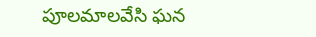పూలమాలవేసి ఘన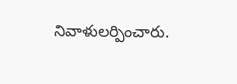నివాళులర్పించారు.